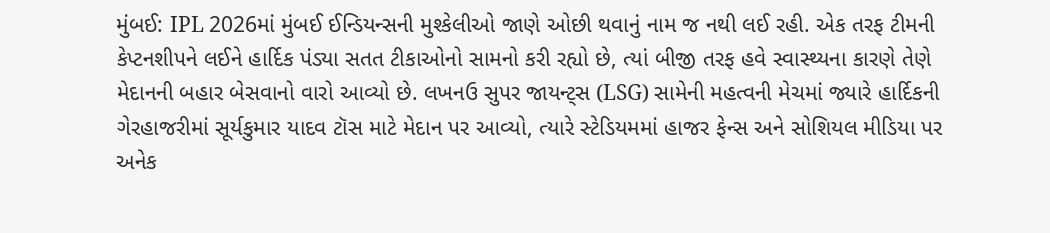મુંબઈ: IPL 2026માં મુંબઈ ઈન્ડિયન્સની મુશ્કેલીઓ જાણે ઓછી થવાનું નામ જ નથી લઈ રહી. એક તરફ ટીમની કેપ્ટનશીપને લઈને હાર્દિક પંડ્યા સતત ટીકાઓનો સામનો કરી રહ્યો છે, ત્યાં બીજી તરફ હવે સ્વાસ્થ્યના કારણે તેણે મેદાનની બહાર બેસવાનો વારો આવ્યો છે. લખનઉ સુપર જાયન્ટ્સ (LSG) સામેની મહત્વની મેચમાં જ્યારે હાર્દિકની ગેરહાજરીમાં સૂર્યકુમાર યાદવ ટૉસ માટે મેદાન પર આવ્યો, ત્યારે સ્ટેડિયમમાં હાજર ફેન્સ અને સોશિયલ મીડિયા પર અનેક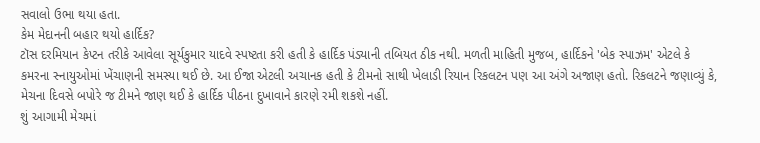સવાલો ઉભા થયા હતા.
કેમ મેદાનની બહાર થયો હાર્દિક?
ટૉસ દરમિયાન કેપ્ટન તરીકે આવેલા સૂર્યકુમાર યાદવે સ્પષ્ટતા કરી હતી કે હાર્દિક પંડ્યાની તબિયત ઠીક નથી. મળતી માહિતી મુજબ, હાર્દિકને 'બેક સ્પાઝમ' એટલે કે કમરના સ્નાયુઓમાં ખેંચાણની સમસ્યા થઈ છે. આ ઈજા એટલી અચાનક હતી કે ટીમનો સાથી ખેલાડી રિયાન રિકલટન પણ આ અંગે અજાણ હતો. રિકલટને જણાવ્યું કે, મેચના દિવસે બપોરે જ ટીમને જાણ થઈ કે હાર્દિક પીઠના દુખાવાને કારણે રમી શકશે નહીં.
શું આગામી મેચમાં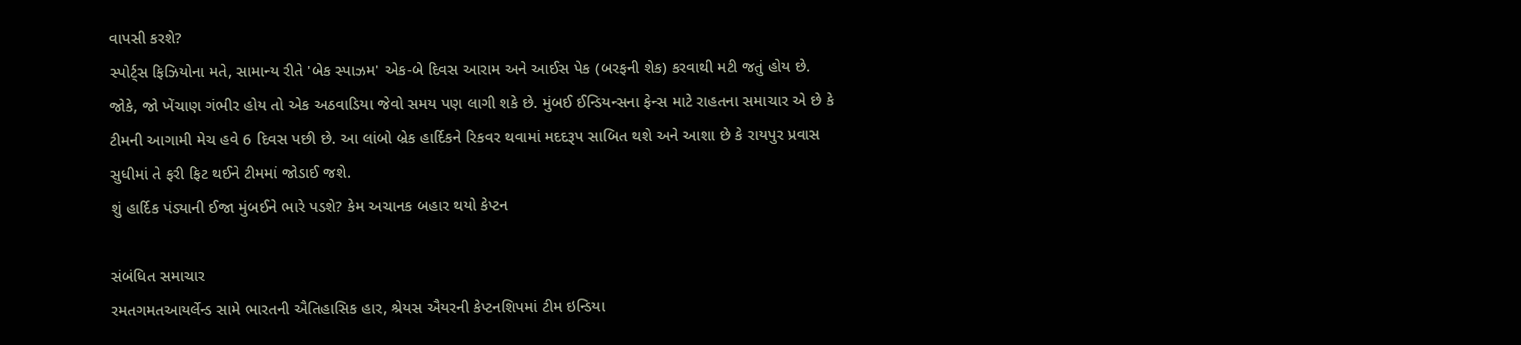વાપસી કરશે?
સ્પોર્ટ્સ ફિઝિયોના મતે, સામાન્ય રીતે 'બેક સ્પાઝમ' એક-બે દિવસ આરામ અને આઈસ પેક (બરફની શેક) કરવાથી મટી જતું હોય છે. જોકે, જો ખેંચાણ ગંભીર હોય તો એક અઠવાડિયા જેવો સમય પણ લાગી શકે છે. મુંબઈ ઈન્ડિયન્સના ફેન્સ માટે રાહતના સમાચાર એ છે કે ટીમની આગામી મેચ હવે 6 દિવસ પછી છે. આ લાંબો બ્રેક હાર્દિકને રિકવર થવામાં મદદરૂપ સાબિત થશે અને આશા છે કે રાયપુર પ્રવાસ સુધીમાં તે ફરી ફિટ થઈને ટીમમાં જોડાઈ જશે.
શું હાર્દિક પંડ્યાની ઈજા મુંબઈને ભારે પડશે? કેમ અચાનક બહાર થયો કેપ્ટન

સંબંધિત સમાચાર
રમતગમતઆયર્લેન્ડ સામે ભારતની ઐતિહાસિક હાર, શ્રેયસ ઐયરની કેપ્ટનશિપમાં ટીમ ઇન્ડિયા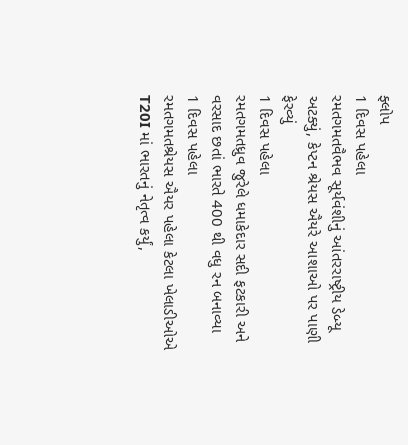ફ્લોપ
1 દિવસ પહેલા
રમતગમતવૈભવ સૂર્યવંશીનું આંતરરાષ્ટ્રીય ડેબ્યૂ અટક્યું, કેપ્ટન શ્રેયસ ઐયરે આશાઓ પર પાણી ફેરવ્યું
1 દિવસ પહેલા
રમતગમતધ્રુવ જુરેલે ધમાકેદાર સદી ફટકારી અને વરસાદ છતાં ભારતે 400 થી વધુ રન બનાવ્યા
1 દિવસ પહેલા
રમતગમતશ્રેયસ ઐયર પહેલા કેટલા ખેલાડીઓએ T20I માં ભારતનું નેતૃત્વ કર્યું,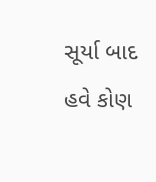સૂર્યા બાદ હવે કોણ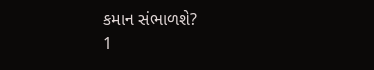કમાન સંભાળશે?
1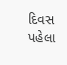દિવસ પહેલા